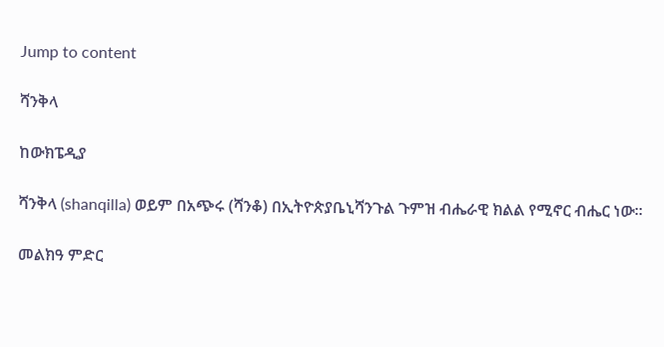Jump to content

ሻንቅላ

ከውክፔዲያ

ሻንቅላ (shanqilla) ወይም በአጭሩ (ሻንቆ) በኢትዮጵያቤኒሻንጉል ጉምዝ ብሔራዊ ክልል የሚኖር ብሔር ነው።

መልክዓ ምድር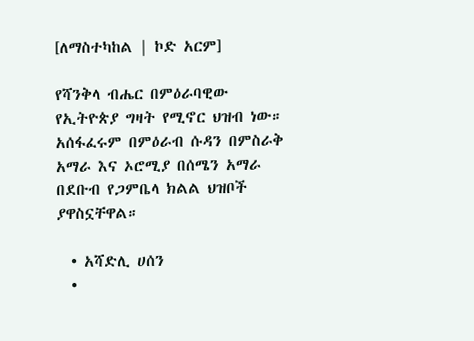[ለማስተካከል | ኮድ አርም]

የሻንቅላ ብሔር በምዕራባዊው የኢትዮጵያ ግዛት የሚኖር ህዝብ ነው። አሰፋፈሩም በምዕራብ ሱዳን በምስራቅ አማራ እና ኦሮሚያ በሰሜን አማራ በደቡብ የጋምቤላ ክልል ህዝቦች ያዋስኗቸዋል።

  • አሻድሊ ሀሰን
  •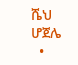ሼህ ሆጀሌ
  •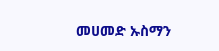መሀመድ ኡስማን